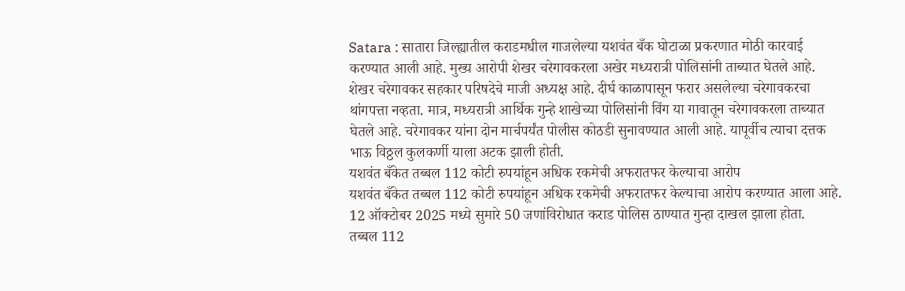Satara : सातारा जिल्ह्यातील कराडमधील गाजलेल्या यशवंत बँक घोटाळा प्रकरणात मोठी कारवाई करण्यात आली आहे. मुख्य आरोपी शेखर चरेगावकरला अखेर मध्यरात्री पोलिसांनी ताब्यात घेतले आहे. शेखर चरेगावकर सहकार परिषदेचे माजी अध्यक्ष आहे. दीर्घ काळापासून फरार असलेल्या चरेगावकरचा थांगपत्ता नव्हता. मात्र, मध्यरात्री आर्थिक गुन्हे शाखेच्या पोलिसांनी विंग या गावातून चरेगावकरला ताब्यात घेतले आहे. चरेगावकर यांना दोन मार्चपर्यंत पोलीस कोठडी सुनावण्यात आली आहे. यापूर्वीच त्याचा दत्तक भाऊ विठ्ठल कुलकर्णी याला अटक झाली होती.
यशवंत बँकेत तब्बल 112 कोटी रुपयांहून अधिक रकमेची अफरातफर केल्याचा आरोप
यशवंत बँकेत तब्बल 112 कोटी रुपयांहून अधिक रकमेची अफरातफर केल्याचा आरोप करण्यात आला आहे. 12 ऑक्टोबर 2025 मध्ये सुमारे 50 जणांविरोधात कराड पोलिस ठाण्यात गुन्हा दाखल झाला होता.
तब्बल 112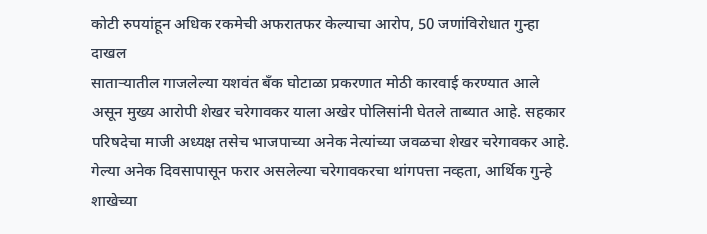कोटी रुपयांहून अधिक रकमेची अफरातफर केल्याचा आरोप, 50 जणांविरोधात गुन्हा दाखल
साताऱ्यातील गाजलेल्या यशवंत बँक घोटाळा प्रकरणात मोठी कारवाई करण्यात आले असून मुख्य आरोपी शेखर चरेगावकर याला अखेर पोलिसांनी घेतले ताब्यात आहे. सहकार परिषदेचा माजी अध्यक्ष तसेच भाजपाच्या अनेक नेत्यांच्या जवळचा शेखर चरेगावकर आहे. गेल्या अनेक दिवसापासून फरार असलेल्या चरेगावकरचा थांगपत्ता नव्हता, आर्थिक गुन्हे शाखेच्या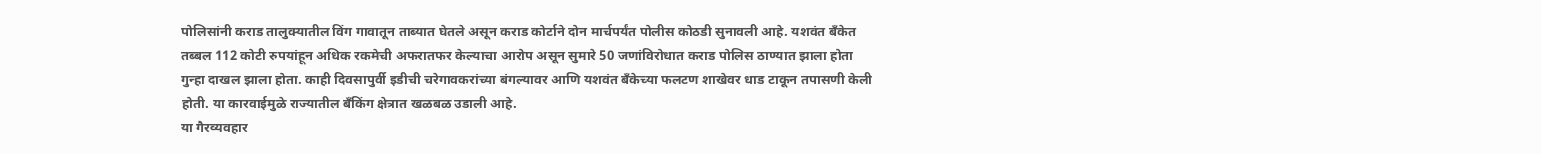पोलिसांनी कराड तालुक्यातील विंग गावातून ताब्यात घेतले असून कराड कोर्टाने दोन मार्चपर्यंत पोलीस कोठडी सुनावली आहे. यशवंत बँकेत तब्बल 112 कोटी रुपयांहून अधिक रकमेची अफरातफर केल्याचा आरोप असून सुमारे 50 जणांविरोधात कराड पोलिस ठाण्यात झाला होता गुन्हा दाखल झाला होता. काही दिवसापुर्वी इडीची चरेगावकरांच्या बंगल्यावर आणि यशवंत बँकेच्या फलटण शाखेवर धाड टाकून तपासणी केली होती. या कारवाईमुळे राज्यातील बँकिंग क्षेत्रात खळबळ उडाली आहे.
या गैरव्यवहार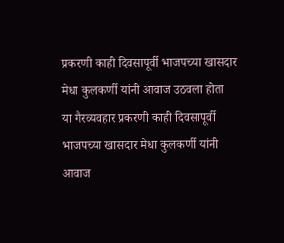प्रकरणी काही दिवसापूर्वी भाजपच्या खासदार मेधा कुलकर्णी यांनी आवाज उठवला होता
या गैरव्यवहार प्रकरणी काही दिवसापूर्वी भाजपच्या खासदार मेधा कुलकर्णी यांनी आवाज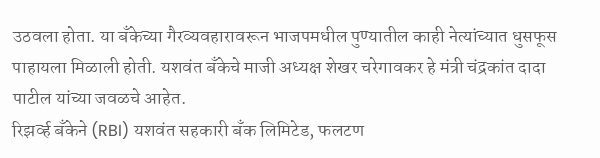उठवला होता. या बँकेच्या गैरव्यवहारावरून भाजपमधील पुण्यातील काही नेत्यांच्यात धुसफूस पाहायला मिळाली होती. यशवंत बँकेचे माजी अध्यक्ष शेखर चरेगावकर हे मंत्री चंद्रकांत दादा पाटील यांच्या जवळचे आहेत.
रिझर्व्ह बँकेने (RBI) यशवंत सहकारी बँक लिमिटेड, फलटण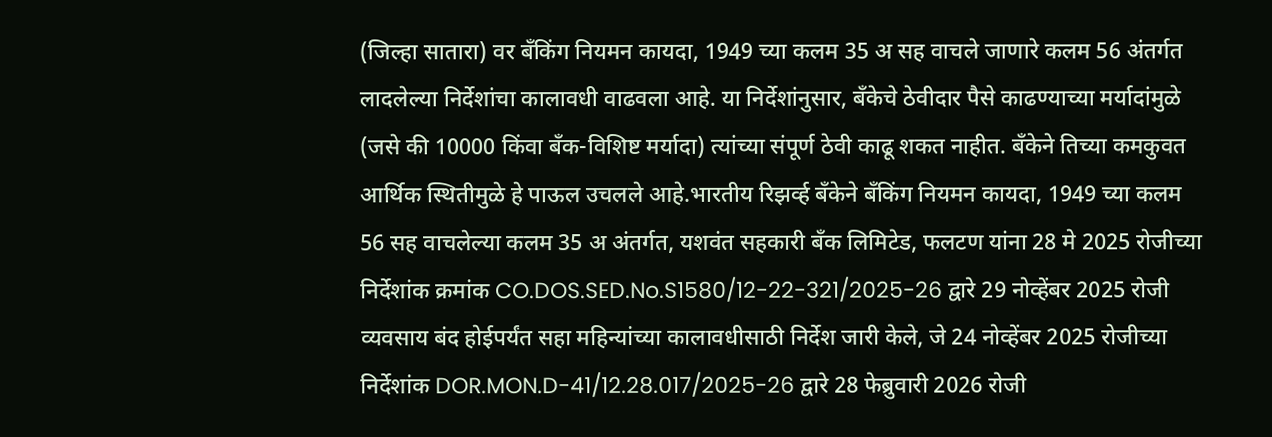(जिल्हा सातारा) वर बँकिंग नियमन कायदा, 1949 च्या कलम 35 अ सह वाचले जाणारे कलम 56 अंतर्गत लादलेल्या निर्देशांचा कालावधी वाढवला आहे. या निर्देशांनुसार, बँकेचे ठेवीदार पैसे काढण्याच्या मर्यादांमुळे (जसे की 10000 किंवा बँक-विशिष्ट मर्यादा) त्यांच्या संपूर्ण ठेवी काढू शकत नाहीत. बँकेने तिच्या कमकुवत आर्थिक स्थितीमुळे हे पाऊल उचलले आहे.भारतीय रिझर्व्ह बँकेने बँकिंग नियमन कायदा, 1949 च्या कलम 56 सह वाचलेल्या कलम 35 अ अंतर्गत, यशवंत सहकारी बँक लिमिटेड, फलटण यांना 28 मे 2025 रोजीच्या निर्देशांक क्रमांक CO.DOS.SED.No.S1580/12-22-321/2025-26 द्वारे 29 नोव्हेंबर 2025 रोजी व्यवसाय बंद होईपर्यंत सहा महिन्यांच्या कालावधीसाठी निर्देश जारी केले, जे 24 नोव्हेंबर 2025 रोजीच्या निर्देशांक DOR.MON.D-41/12.28.017/2025-26 द्वारे 28 फेब्रुवारी 2026 रोजी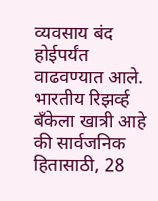व्यवसाय बंद होईपर्यंत वाढवण्यात आले. भारतीय रिझर्व्ह बँकेला खात्री आहे की सार्वजनिक हितासाठी, 28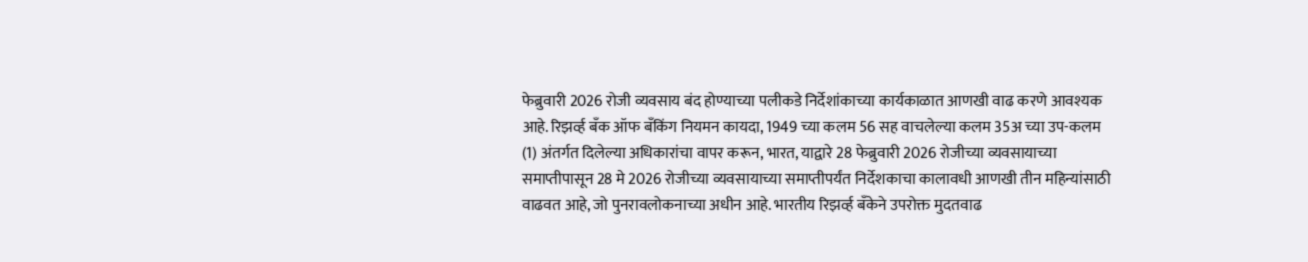फेब्रुवारी 2026 रोजी व्यवसाय बंद होण्याच्या पलीकडे निर्देशांकाच्या कार्यकाळात आणखी वाढ करणे आवश्यक आहे. रिझर्व्ह बँक ऑफ बँकिंग नियमन कायदा, 1949 च्या कलम 56 सह वाचलेल्या कलम 35अ च्या उप-कलम (1) अंतर्गत दिलेल्या अधिकारांचा वापर करून, भारत, याद्वारे 28 फेब्रुवारी 2026 रोजीच्या व्यवसायाच्या समाप्तीपासून 28 मे 2026 रोजीच्या व्यवसायाच्या समाप्तीपर्यंत निर्देशकाचा कालावधी आणखी तीन महिन्यांसाठी वाढवत आहे, जो पुनरावलोकनाच्या अधीन आहे. भारतीय रिझर्व्ह बँकेने उपरोक्त मुदतवाढ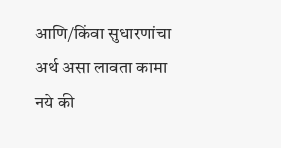आणि/किंवा सुधारणांचा अर्थ असा लावता कामा नये की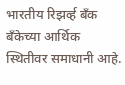भारतीय रिझर्व्ह बँक बँकेच्या आर्थिक स्थितीवर समाधानी आहे.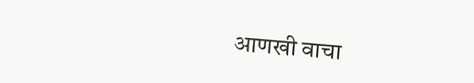आणखी वाचा